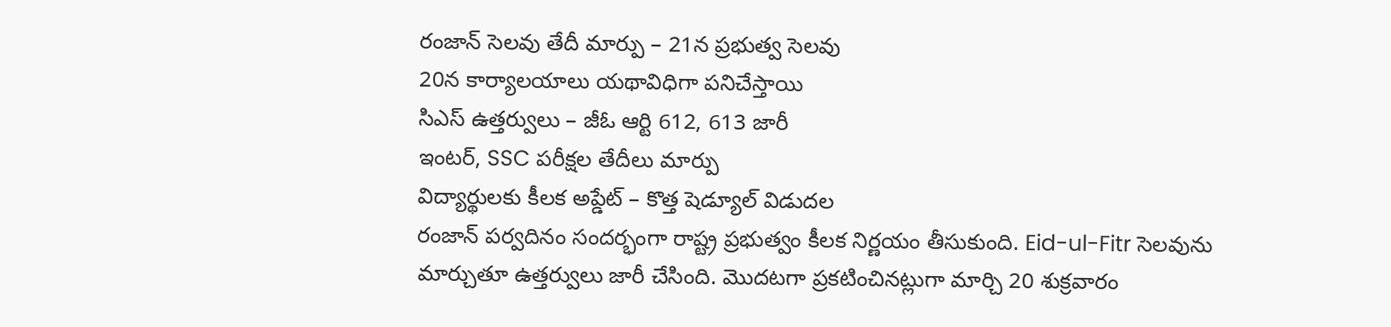రంజాన్ సెలవు తేదీ మార్పు – 21న ప్రభుత్వ సెలవు
20న కార్యాలయాలు యథావిధిగా పనిచేస్తాయి
సిఎస్ ఉత్తర్వులు – జీఓ ఆర్టి 612, 613 జారీ
ఇంటర్, SSC పరీక్షల తేదీలు మార్పు
విద్యార్థులకు కీలక అప్డేట్ – కొత్త షెడ్యూల్ విడుదల
రంజాన్ పర్వదినం సందర్భంగా రాష్ట్ర ప్రభుత్వం కీలక నిర్ణయం తీసుకుంది. Eid-ul-Fitr సెలవును మార్చుతూ ఉత్తర్వులు జారీ చేసింది. మొదటగా ప్రకటించినట్లుగా మార్చి 20 శుక్రవారం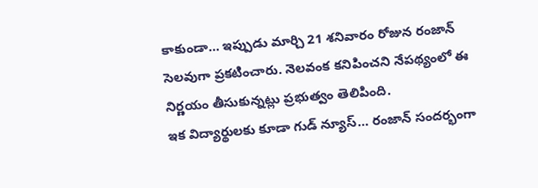కాకుండా… ఇప్పుడు మార్చి 21 శనివారం రోజున రంజాన్ సెలవుగా ప్రకటించారు. నెలవంక కనిపించని నేపథ్యంలో ఈ నిర్ణయం తీసుకున్నట్లు ప్రభుత్వం తెలిపింది.
ఇక విద్యార్థులకు కూడా గుడ్ న్యూస్… రంజాన్ సందర్భంగా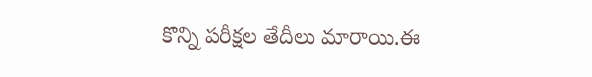కొన్ని పరీక్షల తేదీలు మారాయి.ఈ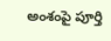అంశంపై పూర్తి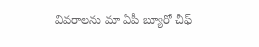వివరాలను మా ఏపీ బ్యూరో చీఫ్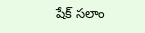షేక్ సలాం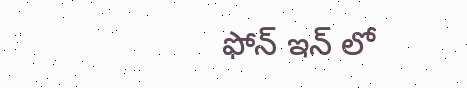ఫోన్ ఇన్ లో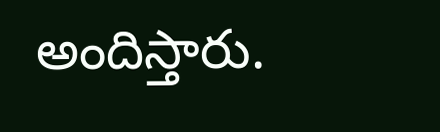అందిస్తారు.